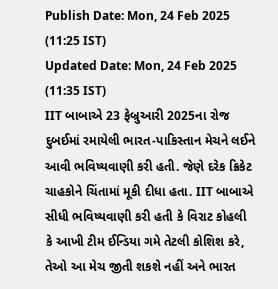Publish Date: Mon, 24 Feb 2025 (11:25 IST)
Updated Date: Mon, 24 Feb 2025 (11:35 IST)
IIT બાબાએ 23 ફેબ્રુઆરી 2025ના રોજ દુબઈમાં રમાયેલી ભારત-પાકિસ્તાન મેચને લઈને આવી ભવિષ્યવાણી કરી હતી. જેણે દરેક ક્રિકેટ ચાહકોને ચિંતામાં મૂકી દીધા હતા. IIT બાબાએ સીધી ભવિષ્યવાણી કરી હતી કે વિરાટ કોહલી કે આખી ટીમ ઈન્ડિયા ગમે તેટલી કોશિશ કરે, તેઓ આ મેચ જીતી શકશે નહીં અને ભારત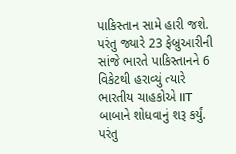પાકિસ્તાન સામે હારી જશે.
પરંતુ જ્યારે 23 ફેબ્રુઆરીની સાંજે ભારતે પાકિસ્તાનને 6 વિકેટથી હરાવ્યું ત્યારે ભારતીય ચાહકોએ IIT બાબાને શોધવાનું શરૂ કર્યું. પરંતુ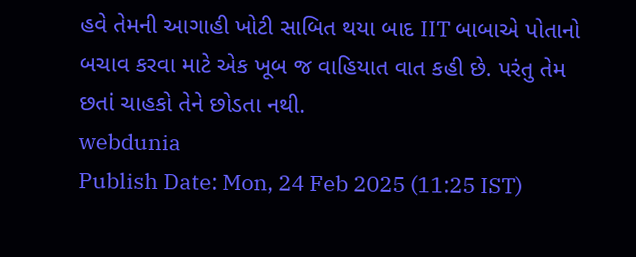હવે તેમની આગાહી ખોટી સાબિત થયા બાદ IIT બાબાએ પોતાનો બચાવ કરવા માટે એક ખૂબ જ વાહિયાત વાત કહી છે. પરંતુ તેમ છતાં ચાહકો તેને છોડતા નથી.
webdunia
Publish Date: Mon, 24 Feb 2025 (11:25 IST)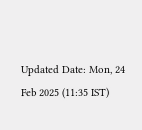Updated Date: Mon, 24 Feb 2025 (11:35 IST)